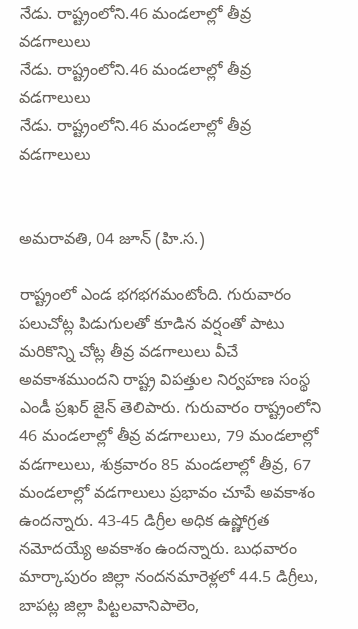నేడు. రాష్ట్రంలోని.46 మండలాల్లో తీవ్ర వడగాలులు
నేడు. రాష్ట్రంలోని.46 మండలాల్లో తీవ్ర వడగాలులు
నేడు. రాష్ట్రంలోని.46 మండలాల్లో తీవ్ర వడగాలులు


అమరావతి, 04 జూన్ (హి.స.)

రాష్ట్రంలో ఎండ భగభగమంటోంది. గురువారం పలుచోట్ల పిడుగులతో కూడిన వర్షంతో పాటు మరికొన్ని చోట్ల తీవ్ర వడగాలులు వీచే అవకాశముందని రాష్ట్ర విపత్తుల నిర్వహణ సంస్థ ఎండీ ప్రఖర్ జైన్ తెలిపారు. గురువారం రాష్ట్రంలోని 46 మండలాల్లో తీవ్ర వడగాలులు, 79 మండలాల్లో వడగాలులు, శుక్రవారం 85 మండలాల్లో తీవ్ర, 67 మండలాల్లో వడగాలులు ప్రభావం చూపే అవకాశం ఉందన్నారు. 43-45 డిగ్రీల అధిక ఉష్ణోగ్రత నమోదయ్యే అవకాశం ఉందన్నారు. బుధవారం మార్కాపురం జిల్లా నందనమారెళ్లలో 44.5 డిగ్రీలు, బాపట్ల జిల్లా పిట్టలవానిపాలెం,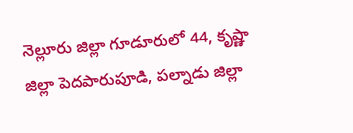నెల్లూరు జిల్లా గూడూరులో 44, కృష్ణా జిల్లా పెదపారుపూడి, పల్నాడు జిల్లా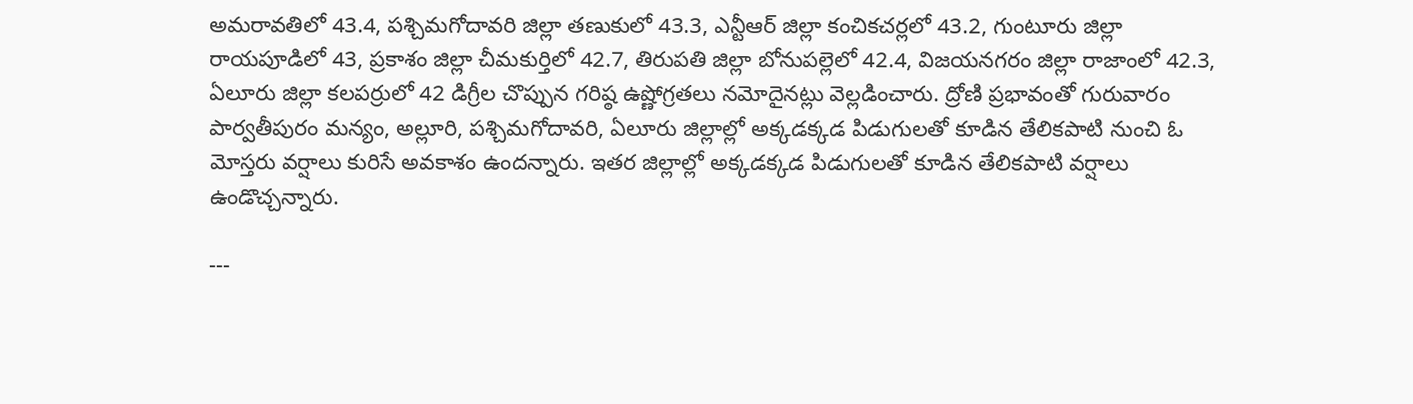అమరావతిలో 43.4, పశ్చిమగోదావరి జిల్లా తణుకులో 43.3, ఎన్టీఆర్ జిల్లా కంచికచర్లలో 43.2, గుంటూరు జిల్లా రాయపూడిలో 43, ప్రకాశం జిల్లా చీమకుర్తిలో 42.7, తిరుపతి జిల్లా బోనుపల్లెలో 42.4, విజయనగరం జిల్లా రాజాంలో 42.3, ఏలూరు జిల్లా కలపర్రులో 42 డిగ్రీల చొప్పున గరిష్ఠ ఉష్ణోగ్రతలు నమోదైనట్లు వెల్లడించారు. ద్రోణి ప్రభావంతో గురువారం పార్వతీపురం మన్యం, అల్లూరి, పశ్చిమగోదావరి, ఏలూరు జిల్లాల్లో అక్కడక్కడ పిడుగులతో కూడిన తేలికపాటి నుంచి ఓ మోస్తరు వర్షాలు కురిసే అవకాశం ఉందన్నారు. ఇతర జిల్లాల్లో అక్కడక్కడ పిడుగులతో కూడిన తేలికపాటి వర్షాలు ఉండొచ్చన్నారు.

---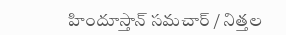హిందూస్తాన్ సమచార్ / నిత్తల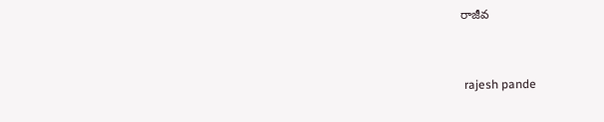రాజీవ


 rajesh pande